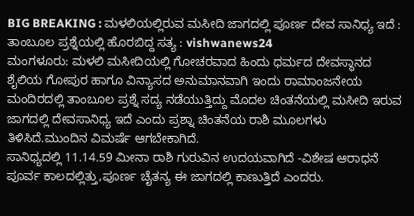BIG BREAKING : ಮಳಲಿಯಲ್ಲಿರುವ ಮಸೀದಿ ಜಾಗದಲ್ಲಿ ಪೂರ್ಣ ದೇವ ಸಾನಿಧ್ಯ ಇದೆ : ತಾಂಬೂಲ ಪ್ರಶ್ನೆಯಲ್ಲಿ ಹೊರಬಿದ್ದ ಸತ್ಯ : vishwanews24
ಮಂಗಳೂರು: ಮಳಲಿ ಮಸೀದಿಯಲ್ಲಿ ಗೋಚರವಾದ ಹಿಂದು ಧರ್ಮದ ದೇವಸ್ಥಾನದ ಶೈಲಿಯ ಗೋಪುರ ಹಾಗೂ ವಿನ್ಯಾಸದ ಅನುಮಾನವಾಗಿ ಇಂದು ರಾಮಾಂಜನೇಯ ಮಂದಿರದಲ್ಲಿ ತಾಂಬೂಲ ಪ್ರಶ್ನೆ ಸದ್ಯ ನಡೆಯುತ್ತಿದ್ದು ಮೊದಲ ಚಿಂತನೆಯಲ್ಲಿ ಮಸೀದಿ ಇರುವ ಜಾಗದಲ್ಲಿ ದೇವಸಾನಿಧ್ಯ ಇದೆ ಎಂದು ಪ್ರಶ್ನಾ ಚಿಂತನೆಯ ರಾಶಿ ಮೂಲಗಳು ತಿಳಿಸಿದೆ.ಮುಂದಿನ ವಿಮರ್ಷೆ ಆಗಬೇಕಾಗಿದೆ.
ಸಾನಿಧ್ಯದಲ್ಲಿ 11.14.59 ಮೀನಾ ರಾಶಿ ಗುರುವಿನ ಉದಯವಾಗಿದೆ -ವಿಶೇಷ ಆರಾಧನೆ ಪೂರ್ವ ಕಾಲದಲ್ಲಿತ್ತು,ಪೂರ್ಣ ಚೈತನ್ಯ ಈ ಜಾಗದಲ್ಲಿ ಕಾಣುತ್ತಿದೆ ಎಂದರು.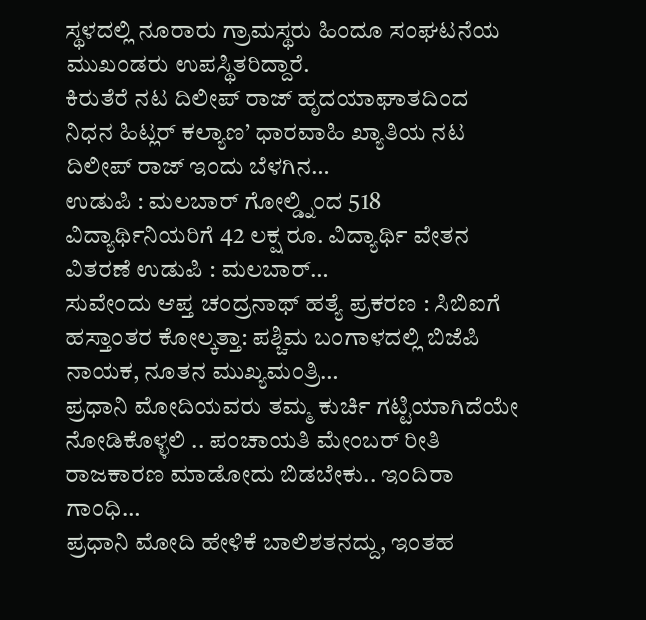ಸ್ಥಳದಲ್ಲಿ ನೂರಾರು ಗ್ರಾಮಸ್ಥರು ಹಿಂದೂ ಸಂಘಟನೆಯ ಮುಖಂಡರು ಉಪಸ್ಥಿತರಿದ್ದಾರೆ.
ಕಿರುತೆರೆ ನಟ ದಿಲೀಪ್ ರಾಜ್ ಹೃದಯಾಘಾತದಿಂದ ನಿಧನ ಹಿಟ್ಲರ್ ಕಲ್ಯಾಣ’ ಧಾರವಾಹಿ ಖ್ಯಾತಿಯ ನಟ ದಿಲೀಪ್ ರಾಜ್ ಇಂದು ಬೆಳಗಿನ…
ಉಡುಪಿ : ಮಲಬಾರ್ ಗೋಲ್ಡ್ನಿಂದ 518 ವಿದ್ಯಾರ್ಥಿನಿಯರಿಗೆ 42 ಲಕ್ಷ ರೂ. ವಿದ್ಯಾರ್ಥಿ ವೇತನ ವಿತರಣೆ ಉಡುಪಿ : ಮಲಬಾರ್…
ಸುವೇಂದು ಆಪ್ತ ಚಂದ್ರನಾಥ್ ಹತ್ಯೆ ಪ್ರಕರಣ : ಸಿಬಿಐಗೆ ಹಸ್ತಾಂತರ ಕೋಲ್ಕತ್ತಾ: ಪಶ್ಚಿಮ ಬಂಗಾಳದಲ್ಲಿ ಬಿಜೆಪಿ ನಾಯಕ, ನೂತನ ಮುಖ್ಯಮಂತ್ರಿ…
ಪ್ರಧಾನಿ ಮೋದಿಯವರು ತಮ್ಮ ಕುರ್ಚಿ ಗಟ್ಟಿಯಾಗಿದೆಯೇ ನೋಡಿಕೊಳ್ಳಲಿ .. ಪಂಚಾಯತಿ ಮೇಂಬರ್ ರೀತಿ ರಾಜಕಾರಣ ಮಾಡೋದು ಬಿಡಬೇಕು.. ಇಂದಿರಾ ಗಾಂಧಿ…
ಪ್ರಧಾನಿ ಮೋದಿ ಹೇಳಿಕೆ ಬಾಲಿಶತನದ್ದು, ಇಂತಹ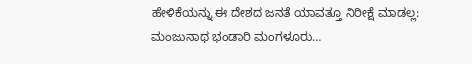ಹೇಳಿಕೆಯನ್ನು ಈ ದೇಶದ ಜನತೆ ಯಾವತ್ತೂ ನಿರೀಕ್ಷೆ ಮಾಡಲ್ಲ: ಮಂಜುನಾಥ ಭಂಡಾರಿ ಮಂಗಳೂರು…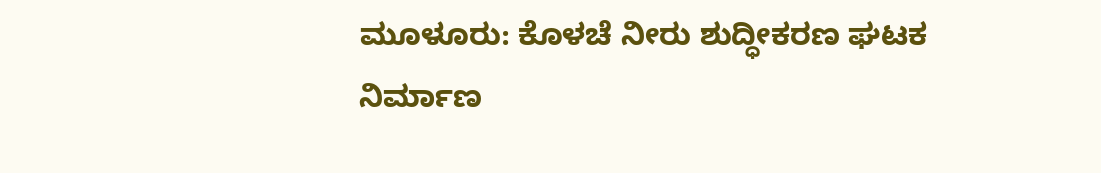ಮೂಳೂರು: ಕೊಳಚೆ ನೀರು ಶುದ್ಧೀಕರಣ ಘಟಕ ನಿರ್ಮಾಣ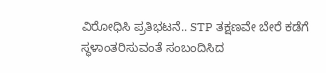ವಿರೋಧಿಸಿ ಪ್ರತಿಭಟನೆ.. STP ತಕ್ಷಣವೇ ಬೇರೆ ಕಡೆಗೆ ಸ್ಥಳಾಂತರಿಸುವಂತೆ ಸಂಬಂದಿಸಿದ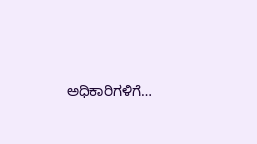ಅಧಿಕಾರಿಗಳಿಗೆ…